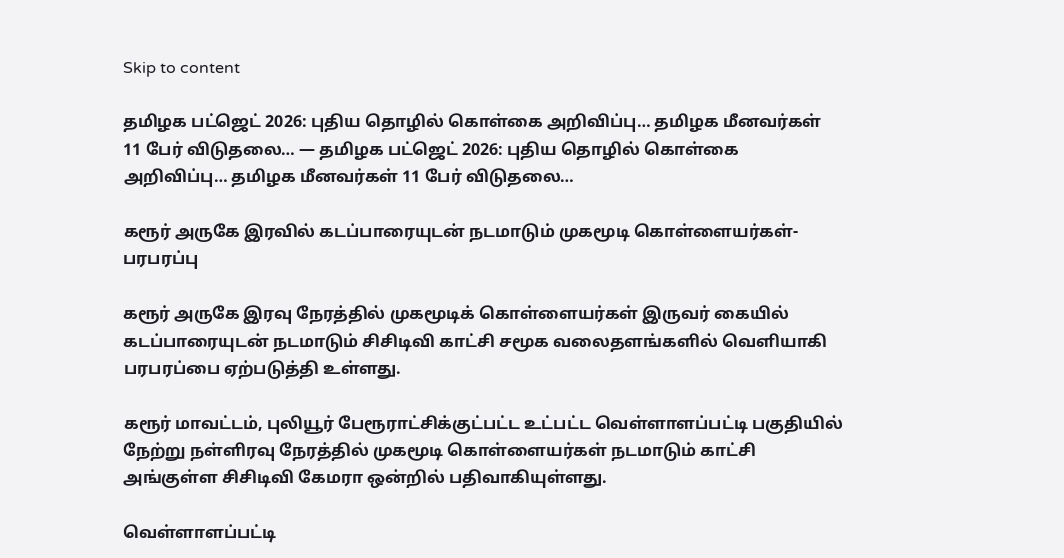Skip to content

தமிழக பட்ஜெட் 2026: புதிய தொழில் கொள்கை அறிவிப்பு… தமிழக மீனவர்கள் 11 பேர் விடுதலை… — தமிழக பட்ஜெட் 2026: புதிய தொழில் கொள்கை அறிவிப்பு… தமிழக மீனவர்கள் 11 பேர் விடுதலை…

கரூர் அருகே இரவில் கடப்பாரையுடன் நடமாடும் முகமூடி கொள்ளையர்கள்- பரபரப்பு

கரூர் அருகே இரவு நேரத்தில் முகமூடிக் கொள்ளையர்கள் இருவர் கையில் கடப்பாரையுடன் நடமாடும் சிசிடிவி காட்சி சமூக வலைதளங்களில் வெளியாகி பரபரப்பை ஏற்படுத்தி உள்ளது.

கரூர் மாவட்டம், புலியூர் பேரூராட்சிக்குட்பட்ட உட்பட்ட வெள்ளாளப்பட்டி பகுதியில் நேற்று நள்ளிரவு நேரத்தில் முகமூடி கொள்ளையர்கள் நடமாடும் காட்சி அங்குள்ள சிசிடிவி கேமரா ஒன்றில் பதிவாகியுள்ளது.

வெள்ளாளப்பட்டி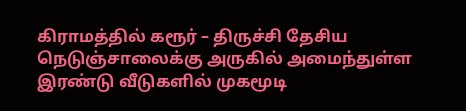கிராமத்தில் கரூர் – திருச்சி தேசிய நெடுஞ்சாலைக்கு அருகில் அமைந்துள்ள இரண்டு வீடுகளில் முகமூடி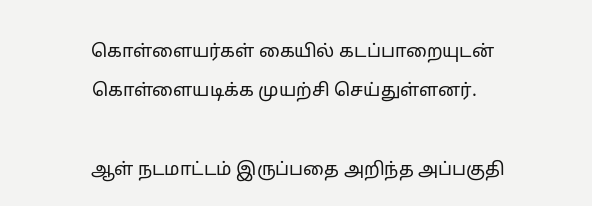கொள்ளையர்கள் கையில் கடப்பாறையுடன் கொள்ளையடிக்க முயற்சி செய்துள்ளனர்.

ஆள் நடமாட்டம் இருப்பதை அறிந்த அப்பகுதி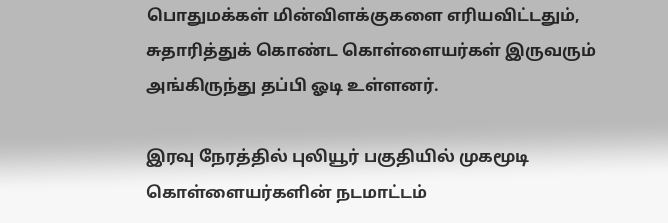பொதுமக்கள் மின்விளக்குகளை எரியவிட்டதும், சுதாரித்துக் கொண்ட கொள்ளையர்கள் இருவரும் அங்கிருந்து தப்பி ஓடி உள்ளனர்.

இரவு நேரத்தில் புலியூர் பகுதியில் முகமூடி கொள்ளையர்களின் நடமாட்டம்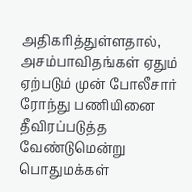அதிகரித்துள்ளதால், அசம்பாவிதங்கள் ஏதும் ஏற்படும் முன் போலீசார் ரோந்து பணியினை தீவிரப்படுத்த வேண்டுமென்று பொதுமக்கள்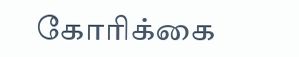கோரிக்கை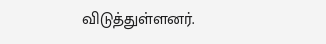விடுத்துள்ளனர்.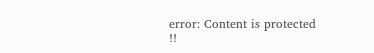error: Content is protected !!